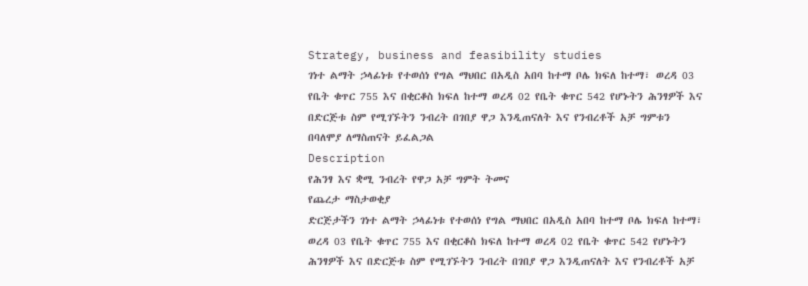Strategy, business and feasibility studies
ገነተ ልማት ኃላፊነቱ የተወሰነ የግል ማህበር በአዲስ አበባ ከተማ ቦሌ ክፍለ ከተማ፣ ወረዳ 03 የቤት ቁጥር 755 እና በቂርቆስ ክፍለ ከተማ ወረዳ 02 የቤት ቁጥር 542 የሆኑትን ሕንፃዎች እና በድርጅቱ ስም የሚገኙትን ንብረት በገበያ ዋጋ እንዲጠናለት እና የንብረቶች አቻ ግምቱን በባለሞያ ለማስጠናት ይፈልጋል
Description
የሕንፃ እና ቋሚ ንብረት የዋጋ አቻ ግምት ትመና
የጨረታ ማስታወቂያ
ድርጅታችን ገነተ ልማት ኃላፊነቱ የተወሰነ የግል ማህበር በአዲስ አበባ ከተማ ቦሌ ክፍለ ከተማ፣ ወረዳ 03 የቤት ቁጥር 755 እና በቂርቆስ ክፍለ ከተማ ወረዳ 02 የቤት ቁጥር 542 የሆኑትን ሕንፃዎች እና በድርጅቱ ስም የሚገኙትን ንብረት በገበያ ዋጋ እንዲጠናለት እና የንብረቶች አቻ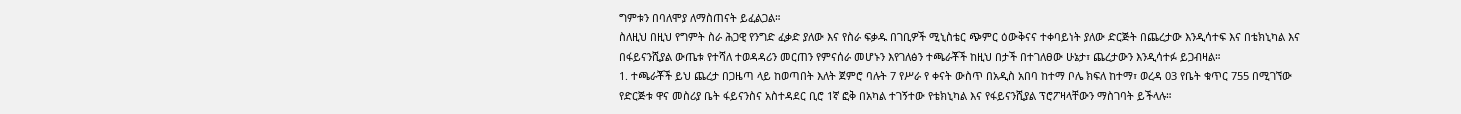ግምቱን በባለሞያ ለማስጠናት ይፈልጋል።
ስለዚህ በዚህ የግምት ስራ ሕጋዊ የንግድ ፈቃድ ያለው እና የስራ ፍቃዱ በገቢዎች ሚኒስቴር ጭምር ዕውቅናና ተቀባይነት ያለው ድርጅት በጨረታው እንዲሳተፍ እና በቴክኒካል እና በፋይናንሺያል ውጤቱ የተሻለ ተወዳዳሪን መርጠን የምናሰራ መሆኑን እየገለፅን ተጫራቾች ከዚህ በታች በተገለፀው ሁኔታ፣ ጨረታውን እንዲሳተፉ ይጋብዛል።
1. ተጫራቾች ይህ ጨረታ በጋዜጣ ላይ ከወጣበት እለት ጀምሮ ባሉት 7 የሥራ የ ቀናት ውስጥ በአዲስ አበባ ከተማ ቦሌ ክፍለ ከተማ፣ ወረዳ 03 የቤት ቁጥር 755 በሚገኘው የድርጅቱ ዋና መስሪያ ቤት ፋይናንስና አስተዳደር ቢሮ 1ኛ ፎቅ በአካል ተገኝተው የቴክኒካል እና የፋይናንሺያል ፕሮፖዛላቸውን ማስገባት ይችላሉ።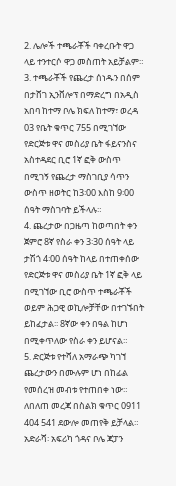2. ሌሎች ተጫራቾች ባቀረቡት ዋጋ ላይ ተንተርሶ ዋጋ መስጠት አይቻልም።
3. ተጫራቾች የጨረታ ሰነዱን በሰም በታሸገ ኢንቨሎፕ በማድረግ በአዲስ አበባ ከተማ ቦሌ ክፍለ ከተማ፣ ወረዳ 03 የቤት ቁጥር 755 በሚገኘው የድርጅቱ ዋና መስሪያ ቤት ፋይናንስና አስተዳደር ቢሮ 1ኛ ፎቅ ውስጥ በሚገኝ የጨረታ ማስገቢያ ሳጥን ውስጥ ዘወትር ከ3፡00 እስከ 9፡00 ሰዓት ማስገባት ይችላሉ።
4. ጨረታው በጋዜጣ ከወጣበት ቀን ጀምሮ 8ኛ የስራ ቀን 3፡30 ሰዓት ላይ ታሽጎ 4፡00 ሰዓት ከላይ በተጠቀሰው የድርጅቱ ዋና መስሪያ ቤት 1ኛ ፎቅ ላይ በሚገኘው ቢሮ ውስጥ ተጫራቾች ወይም ሕጋዊ ወኪሎቻቸው በተገኙበት ይከፈታል፡፡ 8ኛው ቀን በዓል ከሆነ በሚቀጥለው የስራ ቀን ይሆናል።
5. ድርጅቱ የተሻለ አማራጭ ካገኘ ጨረታውን በሙሉም ሆነ በከፊል የመሰረዝ መብቱ የተጠበቀ ነው።
ለበለጠ መረጃ በስልክ ቁጥር 0911 404 541 ደውሎ መጠየቅ ይቻላል።
አድራሻ፡ አፍሪካ ጎዳና ቦሌ ጃፓን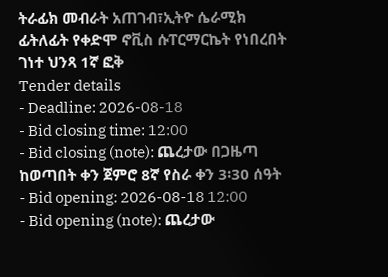ትራፊክ መብራት አጠገብ፣ኢትዮ ሴራሚክ ፊትለፊት የቀድሞ ኖቪስ ሱፐርማርኬት የነበረበት ገነተ ህንጻ 1ኛ ፎቅ
Tender details
- Deadline: 2026-08-18
- Bid closing time: 12:00
- Bid closing (note): ጨረታው በጋዜጣ ከወጣበት ቀን ጀምሮ 8ኛ የስራ ቀን 3፡30 ሰዓት
- Bid opening: 2026-08-18 12:00
- Bid opening (note): ጨረታው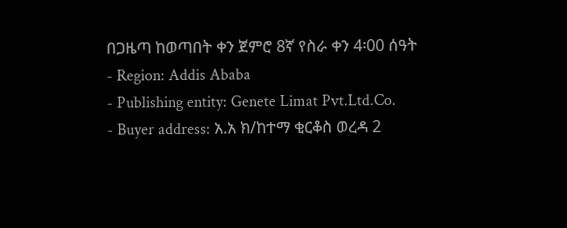በጋዜጣ ከወጣበት ቀን ጀምሮ 8ኛ የስራ ቀን 4፡00 ሰዓት
- Region: Addis Ababa
- Publishing entity: Genete Limat Pvt.Ltd.Co.
- Buyer address: አ.አ ክ/ከተማ ቂርቆስ ወረዳ 2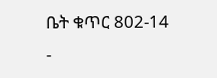ቤት ቁጥር 802-14
-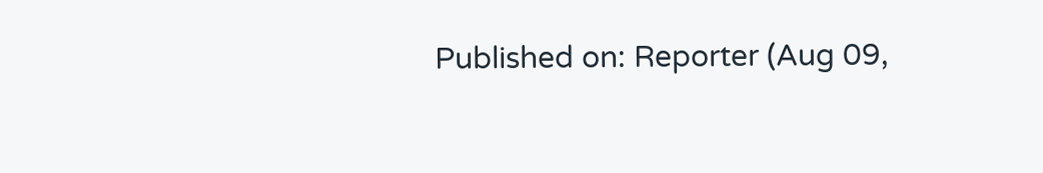Published on: Reporter (Aug 09,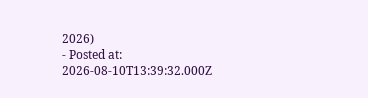2026)
- Posted at: 2026-08-10T13:39:32.000Z